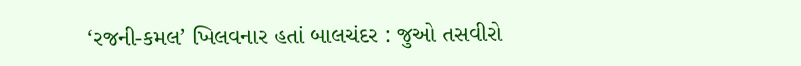‘રજની-કમલ’ ખિલવનાર હતાં બાલચંદર : જુઓ તસવીરો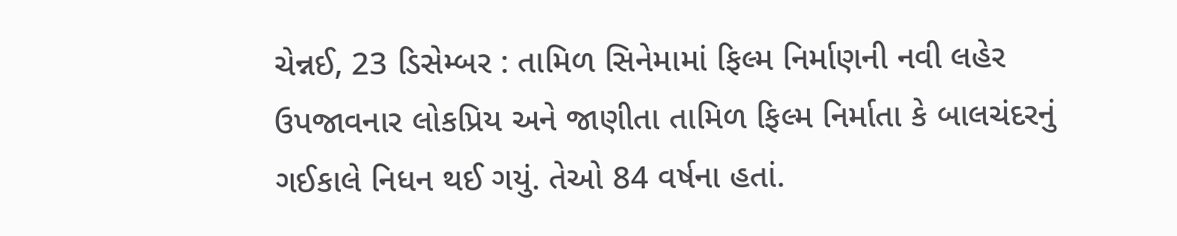ચેન્નઈ, 23 ડિસેમ્બર : તામિળ સિનેમામાં ફિલ્મ નિર્માણની નવી લહેર ઉપજાવનાર લોકપ્રિય અને જાણીતા તામિળ ફિલ્મ નિર્માતા કે બાલચંદરનું ગઈકાલે નિધન થઈ ગયું. તેઓ 84 વર્ષના હતાં.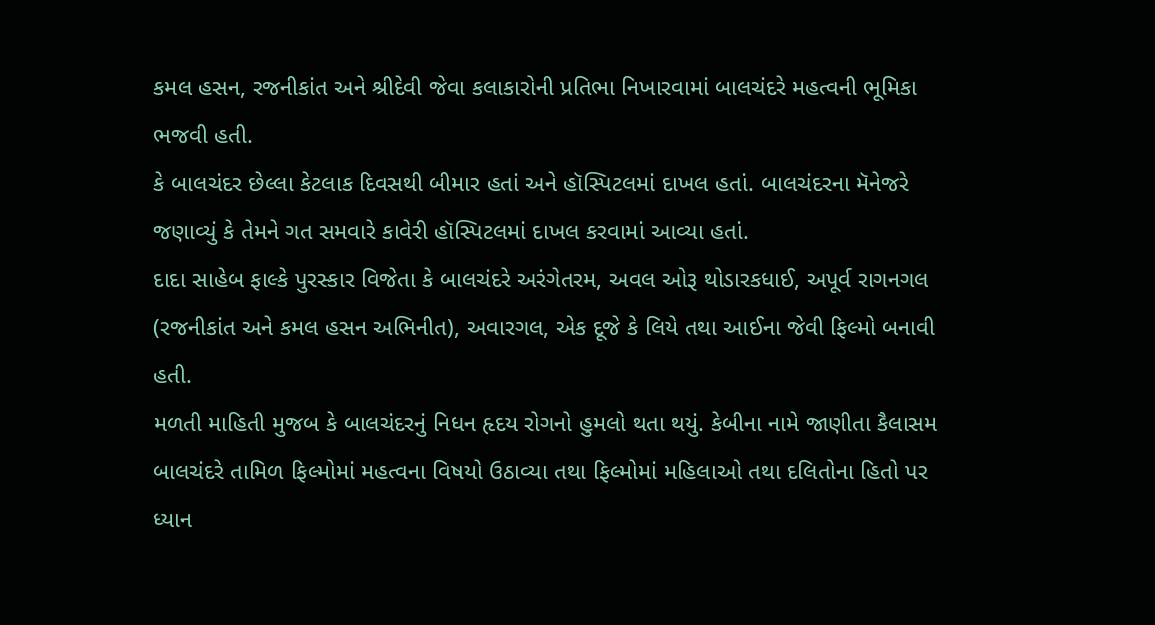કમલ હસન, રજનીકાંત અને શ્રીદેવી જેવા કલાકારોની પ્રતિભા નિખારવામાં બાલચંદરે મહત્વની ભૂમિકા ભજવી હતી.
કે બાલચંદર છેલ્લા કેટલાક દિવસથી બીમાર હતાં અને હૉસ્પિટલમાં દાખલ હતાં. બાલચંદરના મૅનેજરે જણાવ્યું કે તેમને ગત સમવારે કાવેરી હૉસ્પિટલમાં દાખલ કરવામાં આવ્યા હતાં.
દાદા સાહેબ ફાલ્કે પુરસ્કાર વિજેતા કે બાલચંદરે અરંગેતરમ, અવલ ઓરૂ થોડારકધાઈ, અપૂર્વ રાગનગલ (રજનીકાંત અને કમલ હસન અભિનીત), અવારગલ, એક દૂજે કે લિયે તથા આઈના જેવી ફિલ્મો બનાવી હતી.
મળતી માહિતી મુજબ કે બાલચંદરનું નિધન હૃદય રોગનો હુમલો થતા થયું. કેબીના નામે જાણીતા કૈલાસમ બાલચંદરે તામિળ ફિલ્મોમાં મહત્વના વિષયો ઉઠાવ્યા તથા ફિલ્મોમાં મહિલાઓ તથા દલિતોના હિતો પર ધ્યાન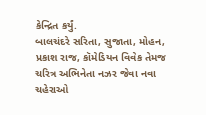કેન્દ્રિત કર્યું.
બાલચંદરે સરિતા, સુજાતા, મોહન, પ્રકાશ રાજ, કૉમેડિયન વિવેક તેમજ ચરિત્ર અભિનેતા નઝર જેવા નવા ચહેરાઓ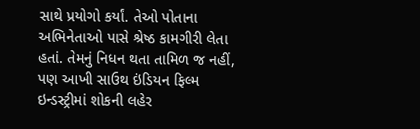સાથે પ્રયોગો કર્યાં. તેઓ પોતાના અભિનેતાઓ પાસે શ્રેષ્ઠ કામગીરી લેતા હતાં. તેમનું નિધન થતા તામિળ જ નહીં, પણ આખી સાઉથ ઇંડિયન ફિલ્મ ઇન્ડસ્ટ્રીમાં શોકની લહેર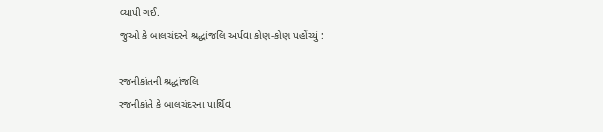વ્યાપી ગઈ.
જુઓ કે બાલચંદરને શ્રદ્ધાંજલિ અર્પવા કોણ-કોણ પહોંચ્યું :

રજનીકાંતની શ્રદ્ધાંજલિ
રજનીકાંતે કે બાલચંદરના પાર્થિવ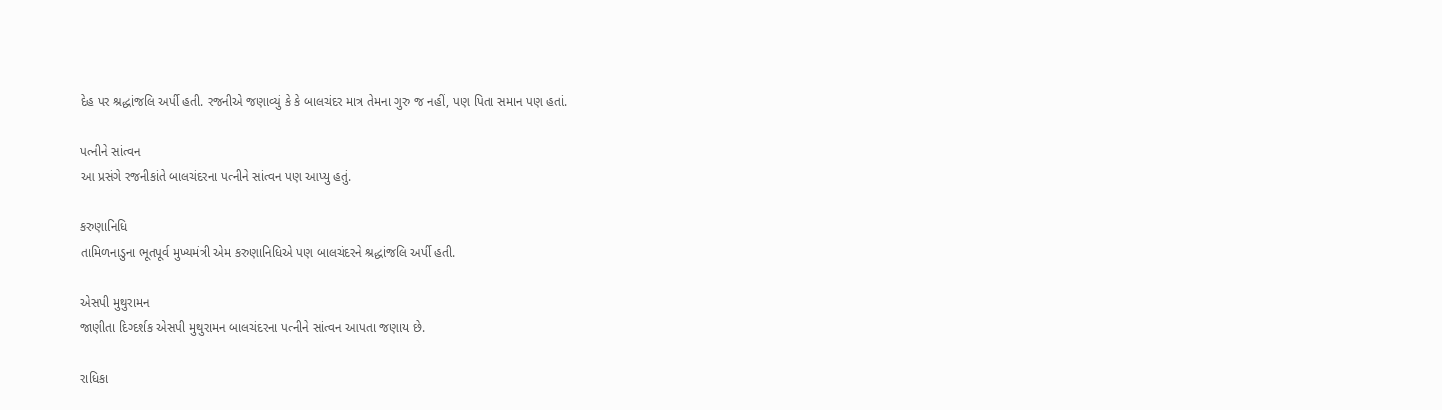દેહ પર શ્રદ્ધાંજલિ અર્પી હતી. રજનીએ જણાવ્યું કે કે બાલચંદર માત્ર તેમના ગુરુ જ નહીં, પણ પિતા સમાન પણ હતાં.

પત્નીને સાંત્વન
આ પ્રસંગે રજનીકાંતે બાલચંદરના પત્નીને સાંત્વન પણ આપ્યુ હતું.

કરુણાનિધિ
તામિળનાડુના ભૂતપૂર્વ મુખ્યમંત્રી એમ કરુણાનિધિએ પણ બાલચંદરને શ્રદ્ધાંજલિ અર્પી હતી.

એસપી મુથુરામન
જાણીતા દિગ્દર્શક એસપી મુથુરામન બાલચંદરના પત્નીને સાંત્વન આપતા જણાય છે.

રાધિકા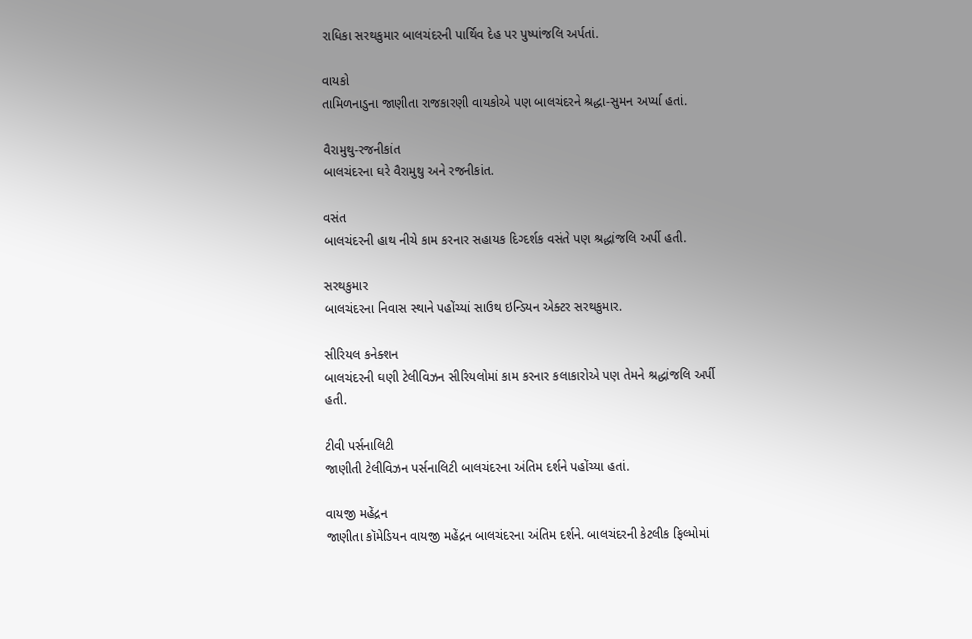રાધિકા સરથકુમાર બાલચંદરની પાર્થિવ દેહ પર પુષ્પાંજલિ અર્પતાં.

વાયકો
તામિળનાડુના જાણીતા રાજકારણી વાયકોએ પણ બાલચંદરને શ્રદ્ધા-સુમન અર્પ્યા હતાં.

વૈરામુથુ-રજનીકાંત
બાલચંદરના ઘરે વૈરામુથુ અને રજનીકાંત.

વસંત
બાલચંદરની હાથ નીચે કામ કરનાર સહાયક દિગ્દર્શક વસંતે પણ શ્રદ્ધાંજલિ અર્પી હતી.

સરથકુમાર
બાલચંદરના નિવાસ સ્થાને પહોંચ્યાં સાઉથ ઇન્ડિયન એક્ટર સરથકુમાર.

સીરિયલ કનેક્શન
બાલચંદરની ઘણી ટેલીવિઝન સીરિયલોમાં કામ કરનાર કલાકારોએ પણ તેમને શ્રદ્ધાંજલિ અર્પી હતી.

ટીવી પર્સનાલિટી
જાણીતી ટેલીવિઝન પર્સનાલિટી બાલચંદરના અંતિમ દર્શને પહોંચ્યા હતાં.

વાયજી મહેંદ્રન
જાણીતા કૉમેડિયન વાયજી મહેંદ્રન બાલચંદરના અંતિમ દર્શને. બાલચંદરની કેટલીક ફિલ્મોમાં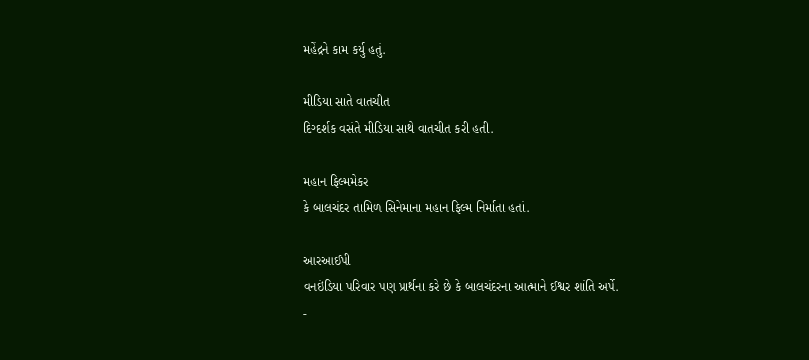મહેંદ્રને કામ કર્યુ હતું.

મીડિયા સાતે વાતચીત
દિગ્દર્શક વસંતે મીડિયા સાથે વાતચીત કરી હતી.

મહાન ફિલ્મમેકર
કે બાલચંદર તામિળ સિનેમાના મહાન ફિલ્મ નિર્માતા હતાં.

આરઆઈપી
વનઇંડિયા પરિવાર પણ પ્રાર્થના કરે છે કે બાલચંદરના આત્માને ઈશ્વર શાંતિ અર્પે.
-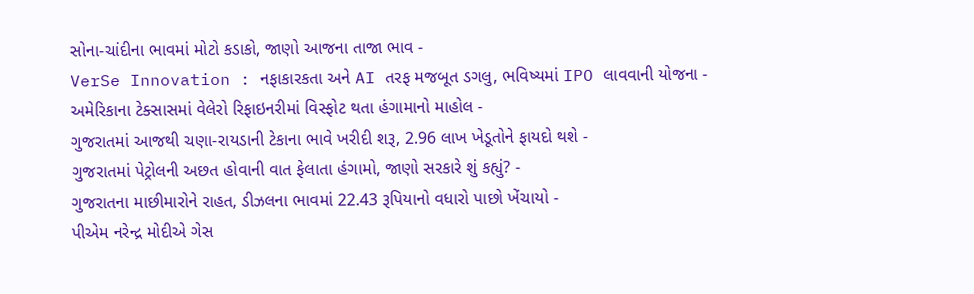સોના-ચાંદીના ભાવમાં મોટો કડાકો, જાણો આજના તાજા ભાવ -
VerSe Innovation : નફાકારકતા અને AI તરફ મજબૂત ડગલુ, ભવિષ્યમાં IPO લાવવાની યોજના -
અમેરિકાના ટેક્સાસમાં વેલેરો રિફાઇનરીમાં વિસ્ફોટ થતા હંગામાનો માહોલ -
ગુજરાતમાં આજથી ચણા-રાયડાની ટેકાના ભાવે ખરીદી શરૂ, 2.96 લાખ ખેડૂતોને ફાયદો થશે -
ગુજરાતમાં પેટ્રોલની અછત હોવાની વાત ફેલાતા હંગામો, જાણો સરકારે શું કહ્યું? -
ગુજરાતના માછીમારોને રાહત, ડીઝલના ભાવમાં 22.43 રૂપિયાનો વધારો પાછો ખેંચાયો -
પીએમ નરેન્દ્ર મોદીએ ગેસ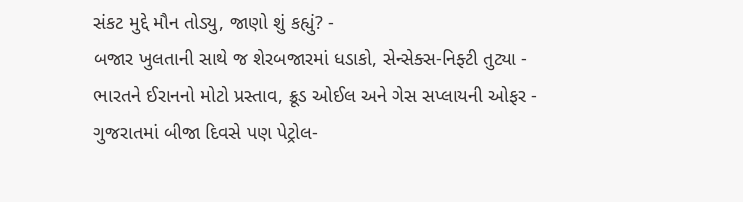સંકટ મુદ્દે મૌન તોડ્યુ, જાણો શું કહ્યું? -
બજાર ખુલતાની સાથે જ શેરબજારમાં ધડાકો, સેન્સેક્સ-નિફ્ટી તુટ્યા -
ભારતને ઈરાનનો મોટો પ્રસ્તાવ, ક્રૂડ ઓઈલ અને ગેસ સપ્લાયની ઓફર -
ગુજરાતમાં બીજા દિવસે પણ પેટ્રોલ-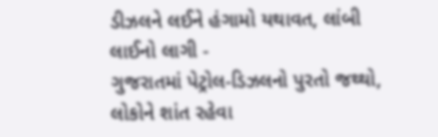ડીઝલને લઈને હંગામો યથાવત, લાંબી લાઈનો લાગી -
ગુજરાતમાં પેટ્રોલ-ડિઝલનો પુરતો જથ્થો, લોકોને શાંત રહેવા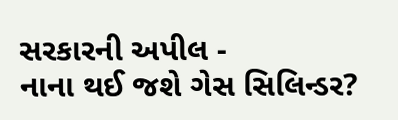સરકારની અપીલ -
નાના થઈ જશે ગેસ સિલિન્ડર?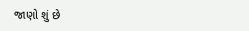જાણો શું છે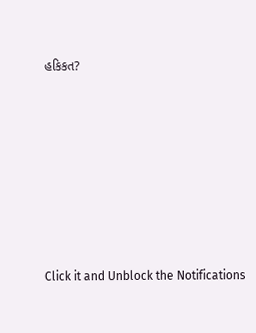હકિકત?








Click it and Unblock the Notifications